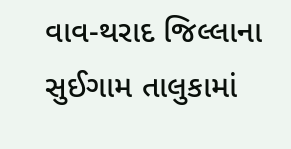વાવ-થરાદ જિલ્લાના સુઈગામ તાલુકામાં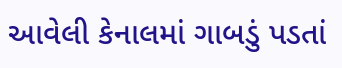આવેલી કેનાલમાં ગાબડું પડતાં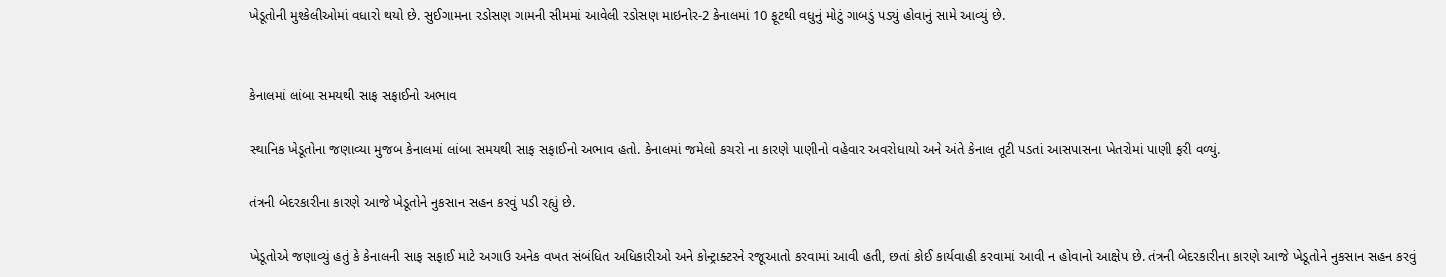ખેડૂતોની મુશ્કેલીઓમાં વધારો થયો છે. સુઈગામના રડોસણ ગામની સીમમાં આવેલી રડોસણ માઇનોર-2 કેનાલમાં 10 ફૂટથી વધુનું મોટું ગાબડું પડ્યું હોવાનું સામે આવ્યું છે.


કેનાલમાં લાંબા સમયથી સાફ સફાઈનો અભાવ

સ્થાનિક ખેડૂતોના જણાવ્યા મુજબ કેનાલમાં લાંબા સમયથી સાફ સફાઈનો અભાવ હતો. કેનાલમાં જમેલો કચરો ના કારણે પાણીનો વહેવાર અવરોધાયો અને અંતે કેનાલ તૂટી પડતાં આસપાસના ખેતરોમાં પાણી ફરી વળ્યું.

તંત્રની બેદરકારીના કારણે આજે ખેડૂતોને નુકસાન સહન કરવું પડી રહ્યું છે.

ખેડૂતોએ જણાવ્યું હતું કે કેનાલની સાફ સફાઈ માટે અગાઉ અનેક વખત સંબંધિત અધિકારીઓ અને કોન્ટ્રાક્ટરને રજૂઆતો કરવામાં આવી હતી, છતાં કોઈ કાર્યવાહી કરવામાં આવી ન હોવાનો આક્ષેપ છે. તંત્રની બેદરકારીના કારણે આજે ખેડૂતોને નુકસાન સહન કરવું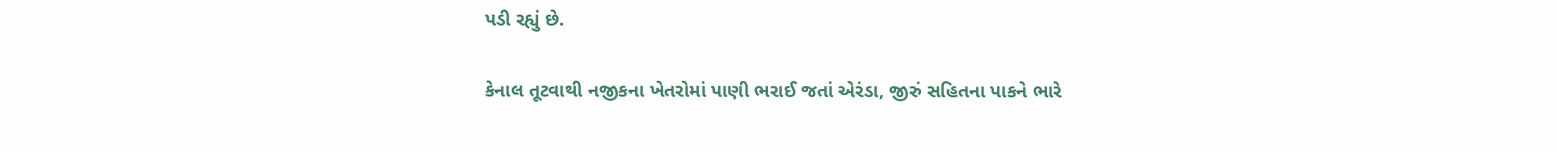પડી રહ્યું છે.

કેનાલ તૂટવાથી નજીકના ખેતરોમાં પાણી ભરાઈ જતાં એરંડા, જીરું સહિતના પાકને ભારે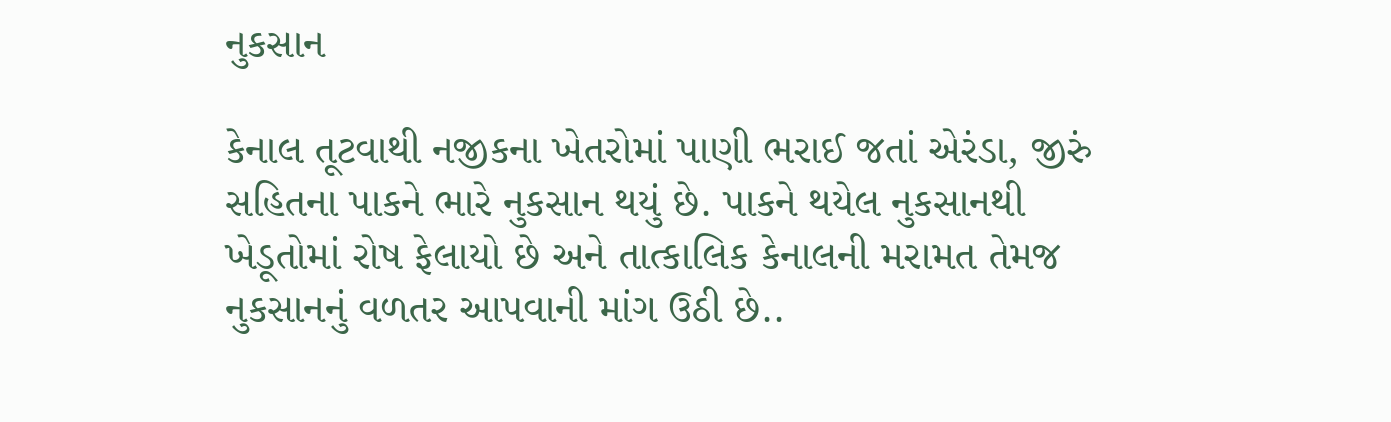નુકસાન

કેનાલ તૂટવાથી નજીકના ખેતરોમાં પાણી ભરાઈ જતાં એરંડા, જીરું સહિતના પાકને ભારે નુકસાન થયું છે. પાકને થયેલ નુકસાનથી ખેડૂતોમાં રોષ ફેલાયો છે અને તાત્કાલિક કેનાલની મરામત તેમજ નુકસાનનું વળતર આપવાની માંગ ઉઠી છે..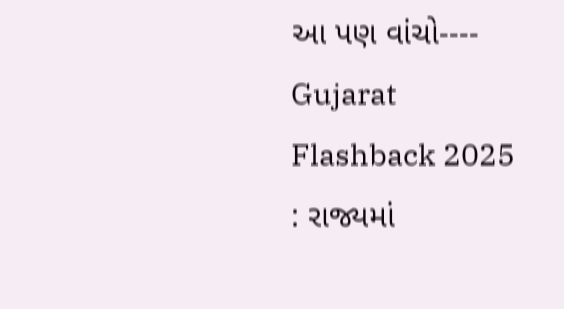આ પણ વાંચો----   Gujarat Flashback 2025 : રાજ્યમાં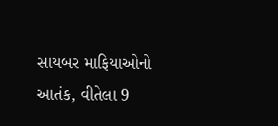સાયબર માફિયાઓનો આતંક, વીતેલા 9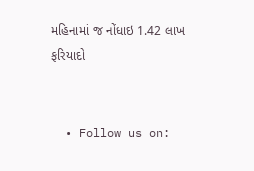મહિનામાં જ નોંધાઇ 1.42 લાખ ફરિયાદો


  • Follow us on: